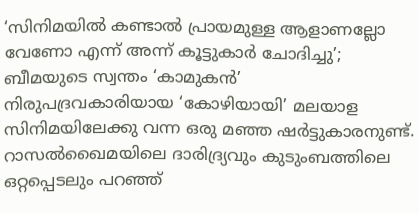‘സിനിമയിൽ കണ്ടാൽ പ്രായമുള്ള ആളാണല്ലോ വേണോ എന്ന് അന്ന് കൂട്ടുകാർ ചോദിച്ചു’; ബീമയുടെ സ്വന്തം ‘കാമുകൻ’
നിരുപദ്രവകാരിയായ ‘കോഴിയായി’ മലയാള സിനിമയിലേക്കു വന്ന ഒരു മഞ്ഞ ഷർട്ടുകാരനുണ്ട്. റാസൽഖൈമയിലെ ദാരിദ്ര്യവും കുടുംബത്തിലെ ഒറ്റപ്പെടലും പറഞ്ഞ്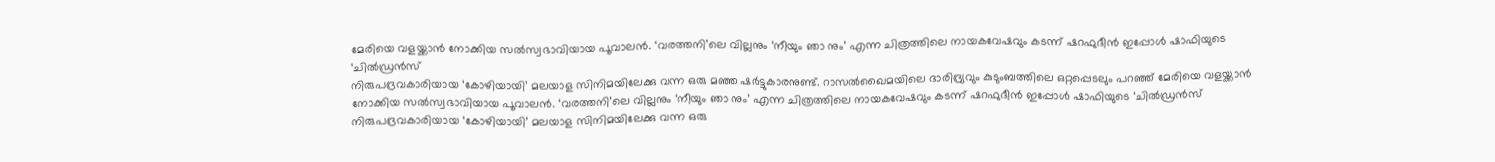മേരിയെ വളയ്ക്കാൻ നോക്കിയ സൽസ്വഭാവിയായ പൂവാലൻ. ‘വരത്തനി’ലെ വില്ലനും ‘നീയും ഞാ നും’ എന്ന ചിത്രത്തിലെ നായകവേഷവും കടന്ന് ഷറഫുദീൻ ഇപ്പോൾ ഷാഫിയുടെ ‘ചിൽഡ്രൻസ്
നിരുപദ്രവകാരിയായ ‘കോഴിയായി’ മലയാള സിനിമയിലേക്കു വന്ന ഒരു മഞ്ഞ ഷർട്ടുകാരനുണ്ട്. റാസൽഖൈമയിലെ ദാരിദ്ര്യവും കുടുംബത്തിലെ ഒറ്റപ്പെടലും പറഞ്ഞ് മേരിയെ വളയ്ക്കാൻ നോക്കിയ സൽസ്വഭാവിയായ പൂവാലൻ. ‘വരത്തനി’ലെ വില്ലനും ‘നീയും ഞാ നും’ എന്ന ചിത്രത്തിലെ നായകവേഷവും കടന്ന് ഷറഫുദീൻ ഇപ്പോൾ ഷാഫിയുടെ ‘ചിൽഡ്രൻസ്
നിരുപദ്രവകാരിയായ ‘കോഴിയായി’ മലയാള സിനിമയിലേക്കു വന്ന ഒരു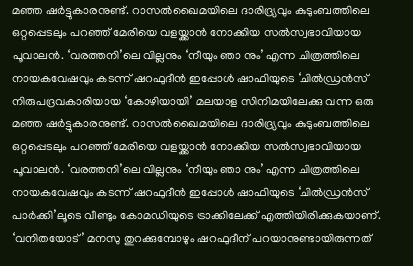മഞ്ഞ ഷർട്ടുകാരനുണ്ട്. റാസൽഖൈമയിലെ ദാരിദ്ര്യവും കുടുംബത്തിലെ ഒറ്റപ്പെടലും പറഞ്ഞ് മേരിയെ വളയ്ക്കാൻ നോക്കിയ സൽസ്വഭാവിയായ പൂവാലൻ. ‘വരത്തനി’ലെ വില്ലനും ‘നീയും ഞാ നും’ എന്ന ചിത്രത്തിലെ നായകവേഷവും കടന്ന് ഷറഫുദീൻ ഇപ്പോൾ ഷാഫിയുടെ ‘ചിൽഡ്രൻസ്
നിരുപദ്രവകാരിയായ ‘കോഴിയായി’ മലയാള സിനിമയിലേക്കു വന്ന ഒരു മഞ്ഞ ഷർട്ടുകാരനുണ്ട്. റാസൽഖൈമയിലെ ദാരിദ്ര്യവും കുടുംബത്തിലെ ഒറ്റപ്പെടലും പറഞ്ഞ് മേരിയെ വളയ്ക്കാൻ നോക്കിയ സൽസ്വഭാവിയായ പൂവാലൻ. ‘വരത്തനി’ലെ വില്ലനും ‘നീയും ഞാ നും’ എന്ന ചിത്രത്തിലെ നായകവേഷവും കടന്ന് ഷറഫുദീൻ ഇപ്പോൾ ഷാഫിയുടെ ‘ചിൽഡ്രൻസ് പാർക്കി’ലൂടെ വീണ്ടും കോമഡിയുടെ ട്രാക്കിലേക്ക് എത്തിയിരിക്കുകയാണ്.
‘വനിതയോട്’ മനസു തുറക്കുമ്പോഴും ഷറഫുദീന് പറയാനുണ്ടായിരുന്നത്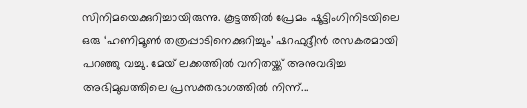സിനിമയെക്കുറിച്ചായിരുന്നു. കൂട്ടത്തിൽ പ്രേമം ഷൂട്ടിംഗിനിടയിലെ ഒരു ‘ഹണിമൂൺ തത്രപ്പാടിനെക്കുറിച്ചും’ ഷറഫുദ്ദീൻ രസകരമായി പറഞ്ഞു വച്ചു. മേയ് ലക്കത്തിൽ വനിതയ്ക്ക് അനുവദിച്ച അഭിമുഖത്തിലെ പ്രസക്തഭാഗത്തിൽ നിന്ന്...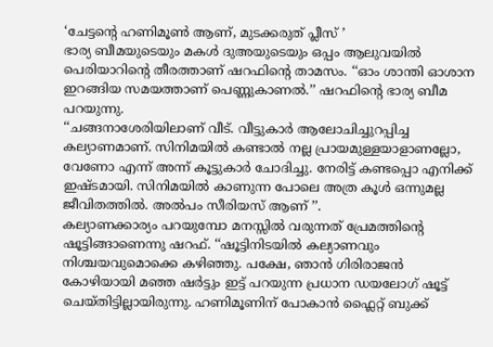‘ചേട്ടന്റെ ഹണിമൂൺ ആണ്, മുടക്കരുത് പ്ലീസ് ’
ഭാര്യ ബീമയുടെയും മകൾ ദുഅയുടെയും ഒപ്പം ആലുവയിൽ പെരിയാറിന്റെ തീരത്താണ് ഷറഫിന്റെ താമസം. ‘‘ഓം ശാന്തി ഓശാന ഇറങ്ങിയ സമയത്താണ് പെണ്ണുകാണൽ.’’ ഷറഫിന്റെ ഭാര്യ ബീമ പറയുന്നു.
‘‘ചങ്ങനാശേരിയിലാണ് വീട്. വീട്ടുകാർ ആലോചിച്ചുറപ്പിച്ച കല്യാണമാണ്. സിനിമയിൽ കണ്ടാൽ നല്ല പ്രായമുള്ളയാളാണല്ലോ, വേണോ എന്ന് അന്ന് കൂട്ടുകാർ ചോദിച്ചു. നേരിട്ട് കണ്ടപ്പൊ എനിക്ക് ഇഷ്ടമായി. സിനിമയിൽ കാണുന്ന പോലെ അത്ര കൂൾ ഒന്നുമല്ല ജീവിതത്തിൽ. അൽപം സീരിയസ് ആണ് ’’.
കല്യാണക്കാര്യം പറയുമ്പോ മനസ്സിൽ വരുന്നത് പ്രേമത്തിന്റെ ഷൂട്ടിങ്ങാണെന്നു ഷറഫ്. ‘‘ഷൂട്ടിനിടയിൽ കല്യാണവും നിശ്ചയവുമൊക്കെ കഴിഞ്ഞു. പക്ഷേ, ഞാൻ ഗിരിരാജൻ കോഴിയായി മഞ്ഞ ഷർട്ടും ഇട്ട് പറയുന്ന പ്രധാന ഡയലോഗ് ഷൂട്ട് ചെയ്തിട്ടില്ലായിരുന്നു. ഹണിമൂണിന് പോകാൻ ഫ്ലൈറ്റ് ബുക്ക്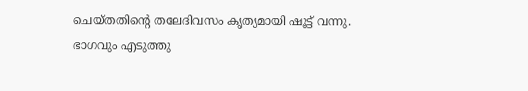ചെയ്തതിന്റെ തലേദിവസം കൃത്യമായി ഷൂട്ട് വന്നു.
ഭാഗവും എടുത്തു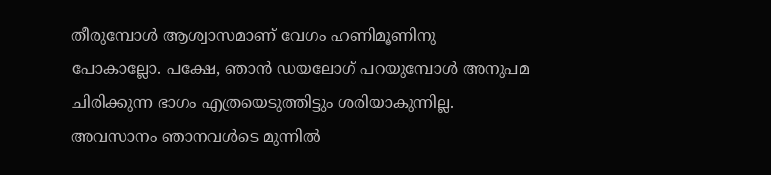തീരുമ്പോൾ ആശ്വാസമാണ് വേഗം ഹണിമൂണിനു പോകാല്ലോ. പക്ഷേ, ഞാൻ ഡയലോഗ് പറയുമ്പോൾ അനുപമ ചിരിക്കുന്ന ഭാഗം എത്രയെടുത്തിട്ടും ശരിയാകുന്നില്ല. അവസാനം ഞാനവൾടെ മുന്നിൽ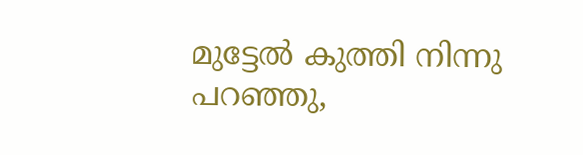മുട്ടേൽ കുത്തി നിന്നു പറഞ്ഞു,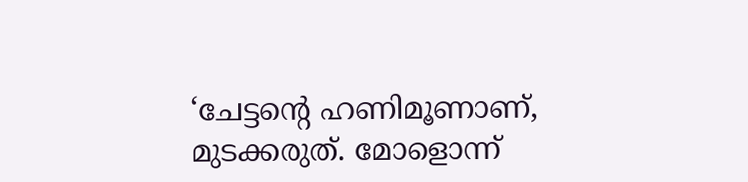‘ചേട്ടന്റെ ഹണിമൂണാണ്, മുടക്കരുത്. മോളൊന്ന്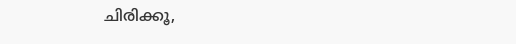ചിരിക്കൂ,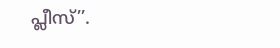പ്ലീസ്’’.